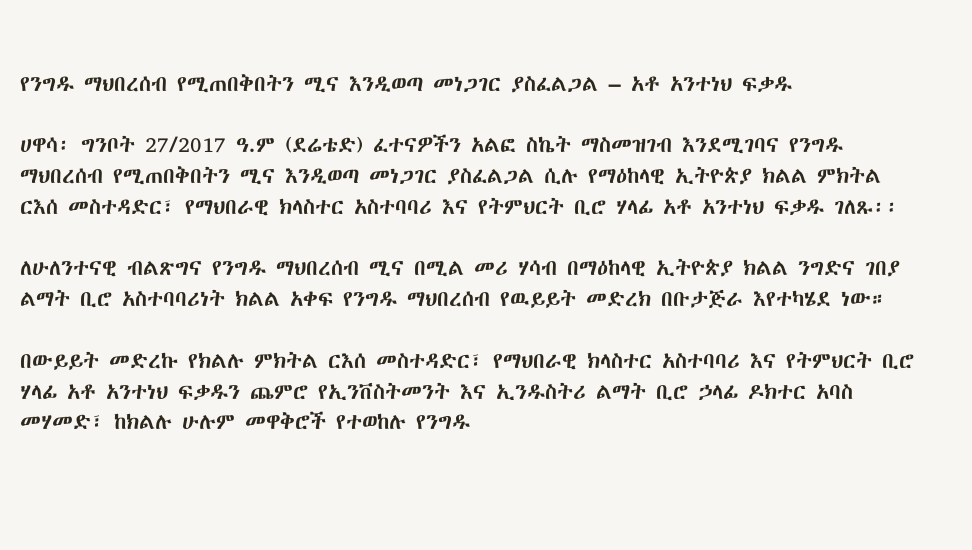የንግዱ ማህበረሰብ የሚጠበቅበትን ሚና እንዲወጣ መነጋገር ያስፈልጋል – አቶ አንተነህ ፍቃዱ

ሀዋሳ፡ ግንቦት 27/2017 ዓ.ም (ደሬቴድ) ፈተናዎችን አልፎ ስኬት ማስመዝገብ እንደሚገባና የንግዱ ማህበረሰብ የሚጠበቅበትን ሚና እንዲወጣ መነጋገር ያስፈልጋል ሲሉ የማዕከላዊ ኢትዮጵያ ክልል ምክትል ርእሰ መስተዳድር፣ የማህበራዊ ክላስተር አስተባባሪ እና የትምህርት ቢሮ ሃላፊ አቶ አንተነህ ፍቃዱ ገለጹ፡፡

ለሁለንተናዊ ብልጽግና የንግዱ ማህበረሰብ ሚና በሚል መሪ ሃሳብ በማዕከላዊ ኢትዮጵያ ክልል ንግድና ገበያ ልማት ቢሮ አስተባባሪነት ክልል አቀፍ የንግዱ ማህበረሰብ የዉይይት መድረክ በቡታጅራ እየተካሄደ ነው።

በውይይት መድረኩ የክልሉ ምክትል ርእሰ መስተዳድር፣ የማህበራዊ ክላስተር አስተባባሪ እና የትምህርት ቢሮ ሃላፊ አቶ አንተነህ ፍቃዱን ጨምሮ የኢንቨስትመንት እና ኢንዱስትሪ ልማት ቢሮ ኃላፊ ዶክተር አባስ መሃመድ፣ ከክልሉ ሁሉም መዋቅሮች የተወከሉ የንግዱ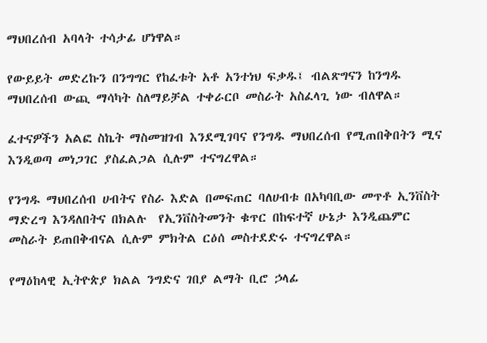ማህበረሰብ አባላት ተሳታፊ ሆነዋል።

የውይይት መድረኩን በንግግር የከፈቱት አቶ አንተነህ ፍቃዱ፤ ብልጽግናን ከንግዱ ማህበረሰብ ውጪ ማሳካት ስለማይቻል ተቀራርቦ መስራት አስፈላጊ ነው ብለዋል።

ፈተናዎችን አልፎ ስኬት ማስመዝገብ እንደሚገባና የንግዱ ማህበረሰብ የሚጠበቅበትን ሚና እንዲወጣ መነጋገር ያስፈልጋል ሲሉም ተናግረዋል።

የንግዱ ማህበረሰብ ሀብትና የስራ እድል በመፍጠር ባለሀብቱ በአካባቢው መጥቶ ኢንቨስት ማድረግ እንዳለበትና በክልሉ  የኢንቨስትመንት ቁጥር በከፍተኛ ሁኔታ እንዲጨምር  መስራት ይጠበቅብናል ሲሉም ምክትል ርዕሰ መስተደድሩ ተናግረዋል።

የማዕከላዊ ኢትዮጵያ ክልል ንግድና ገበያ ልማት ቢሮ ኃላፊ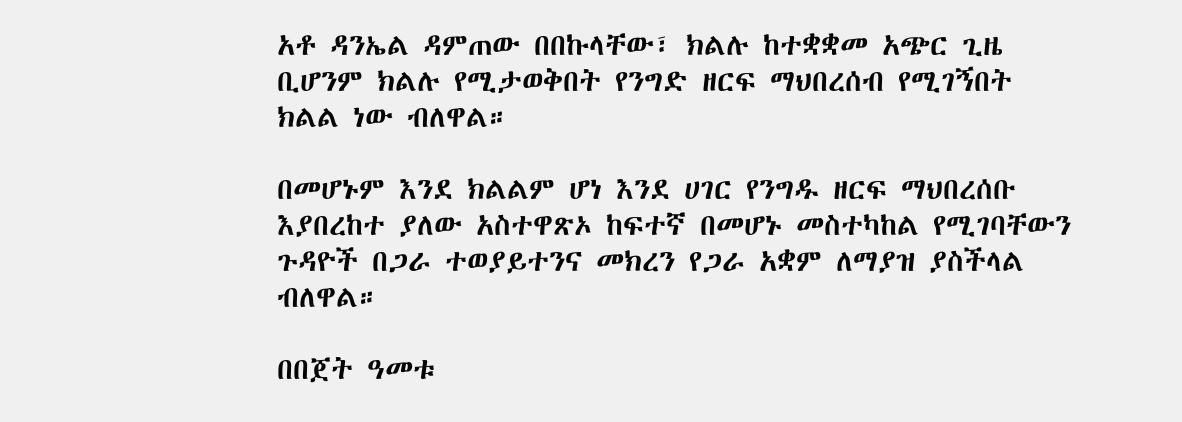አቶ ዳንኤል ዳምጠው በበኩላቸው፣ ክልሉ ከተቋቋመ አጭር ጊዜ ቢሆንም ክልሉ የሚታወቅበት የንግድ ዘርፍ ማህበረሰብ የሚገኝበት ክልል ነው ብለዋል።

በመሆኑም እንደ ክልልም ሆነ እንደ ሀገር የንግዱ ዘርፍ ማህበረሰቡ እያበረከተ ያለው አስተዋጽኦ ከፍተኛ በመሆኑ መስተካከል የሚገባቸውን ጉዳዮች በጋራ ተወያይተንና መክረን የጋራ አቋም ለማያዝ ያስችላል ብለዋል።

በበጀት ዓመቱ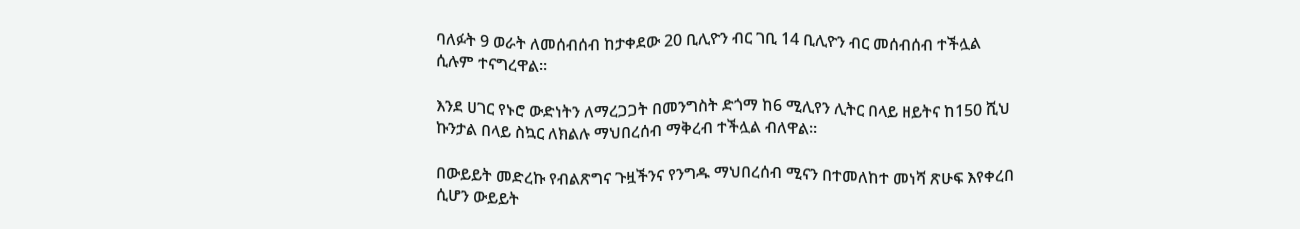ባለፉት 9 ወራት ለመሰብሰብ ከታቀደው 20 ቢሊዮን ብር ገቢ 14 ቢሊዮን ብር መሰብሰብ ተችሏል ሲሉም ተናግረዋል።

እንደ ሀገር የኑሮ ውድነትን ለማረጋጋት በመንግስት ድጎማ ከ6 ሚሊየን ሊትር በላይ ዘይትና ከ150 ሺህ ኩንታል በላይ ስኳር ለክልሉ ማህበረሰብ ማቅረብ ተችሏል ብለዋል።

በውይይት መድረኩ የብልጽግና ጉዟችንና የንግዱ ማህበረሰብ ሚናን በተመለከተ መነሻ ጽሁፍ እየቀረበ ሲሆን ውይይት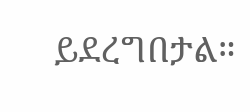ይደረግበታል።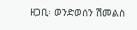ዘጋቢ፡ ወንድወሰን ሽመልስ